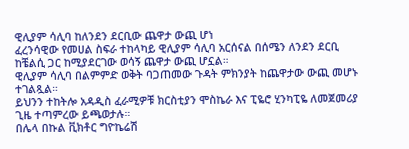ዊሊያም ሳሊባ ከለንደን ደርቢው ጨዋታ ውጪ ሆነ
ፈረንሳዊው የመሀል ስፍራ ተከላካይ ዊሊያም ሳሊባ አርሰናል በሰሜን ለንደን ደርቢ ከቼልሲ ጋር ከሚያደርገው ወሳኝ ጨዋታ ውጪ ሆኗል።
ዊሊያም ሳሊባ በልምምድ ወቅት ባጋጠመው ጉዳት ምክንያት ከጨዋታው ውጪ መሆኑ ተገልጿል።
ይህንን ተከትሎ አዳዲስ ፈራሚዎቹ ክርስቲያን ሞስኬራ እና ፒዬሮ ሂንካፒዬ ለመጀመሪያ ጊዜ ተጣምረው ይጫወታሉ።
በሌላ በኩል ቪክቶር ግዮኬሬሽ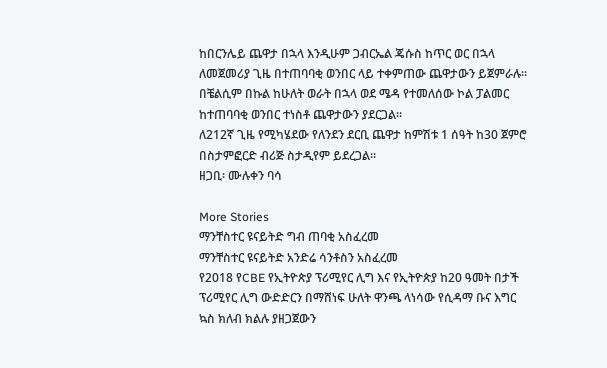ከበርንሌይ ጨዋታ በኋላ እንዲሁም ጋብርኤል ጄሱስ ከጥር ወር በኋላ ለመጀመሪያ ጊዜ በተጠባባቂ ወንበር ላይ ተቀምጠው ጨዋታውን ይጀምራሉ።
በቼልሲም በኩል ከሁለት ወራት በኋላ ወደ ሜዳ የተመለሰው ኮል ፓልመር ከተጠባባቂ ወንበር ተነስቶ ጨዋታውን ያደርጋል።
ለ212ኛ ጊዜ የሚካሄደው የለንደን ደርቢ ጨዋታ ከምሽቱ 1 ሰዓት ከ30 ጀምሮ በስታምፎርድ ብሪጅ ስታዲየም ይደረጋል።
ዘጋቢ፡ ሙሉቀን ባሳ

More Stories
ማንቸስተር ዩናይትድ ግብ ጠባቂ አስፈረመ
ማንቸስተር ዩናይትድ አንድሬ ሳንቶስን አስፈረመ
የ2018 የCBE የኢትዮጵያ ፕሪሚየር ሊግ እና የኢትዮጵያ ከ20 ዓመት በታች ፕሪሚየር ሊግ ውድድርን በማሸነፍ ሁለት ዋንጫ ላነሳው የሲዳማ ቡና እግር ኳስ ክለብ ክልሉ ያዘጋጀውን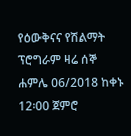የዕውቅናና የሽልማት ፕሮግራም ዛሬ ሰኞ ሐምሌ 06/2018 ከቀኑ 12፡00 ጀምሮ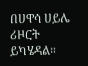በሀዋሳ ሀይሌ ሪዞርት ይካሄዳል።